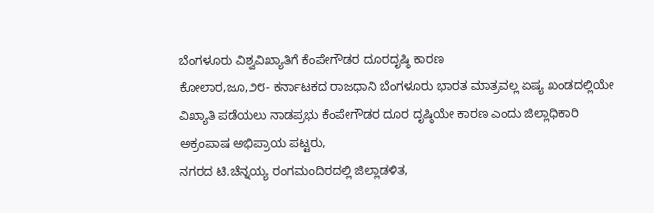ಬೆಂಗಳೂರು ವಿಶ್ವವಿಖ್ಯಾತಿಗೆ ಕೆಂಪೇಗೌಡರ ದೂರದೃಷ್ಠಿ ಕಾರಣ
ಕೋಲಾರ,ಜೂ,೨೮- ಕರ್ನಾಟಕದ ರಾಜಧಾನಿ ಬೆಂಗಳೂರು ಭಾರತ ಮಾತ್ರವಲ್ಲ ಏಷ್ಯ ಖಂಡದಲ್ಲಿಯೇ ವಿಖ್ಯಾತಿ ಪಡೆಯಲು ನಾಡಪ್ರಭು ಕೆಂಪೇಗೌಡರ ದೂರ ದೃಷ್ಠಿಯೇ ಕಾರಣ ಎಂದು ಜಿಲ್ಲಾಧಿಕಾರಿ ಅಕ್ರಂಪಾಷ ಅಭಿಪ್ರಾಯ ಪಟ್ಟರು,
ನಗರದ ಟಿ.ಚೆನ್ನಯ್ಯ ರಂಗಮಂದಿರದಲ್ಲಿ ಜಿಲ್ಲಾಡಳಿತ,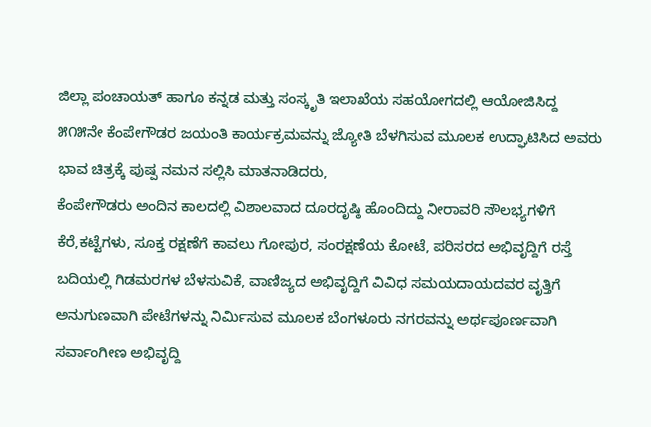ಜಿಲ್ಲಾ ಪಂಚಾಯತ್ ಹಾಗೂ ಕನ್ನಡ ಮತ್ತು ಸಂಸ್ಕೃತಿ ಇಲಾಖೆಯ ಸಹಯೋಗದಲ್ಲಿ ಆಯೋಜಿಸಿದ್ದ ೫೧೫ನೇ ಕೆಂಪೇಗೌಡರ ಜಯಂತಿ ಕಾರ್ಯಕ್ರಮವನ್ನು ಜ್ಯೋತಿ ಬೆಳಗಿಸುವ ಮೂಲಕ ಉದ್ಘಾಟಿಸಿದ ಅವರು ಭಾವ ಚಿತ್ರಕ್ಕೆ ಪುಷ್ಪ ನಮನ ಸಲ್ಲಿಸಿ ಮಾತನಾಡಿದರು,
ಕೆಂಪೇಗೌಡರು ಅಂದಿನ ಕಾಲದಲ್ಲಿ ವಿಶಾಲವಾದ ದೂರದೃಷ್ಠಿ ಹೊಂದಿದ್ದು ನೀರಾವರಿ ಸೌಲಭ್ಯಗಳಿಗೆ ಕೆರೆ,ಕಟ್ಟೆಗಳು, ಸೂಕ್ತ ರಕ್ಷಣೆಗೆ ಕಾವಲು ಗೋಪುರ, ಸಂರಕ್ಷಣೆಯ ಕೋಟೆ, ಪರಿಸರದ ಅಭಿವೃದ್ದಿಗೆ ರಸ್ತೆ ಬದಿಯಲ್ಲಿ ಗಿಡಮರಗಳ ಬೆಳಸುವಿಕೆ, ವಾಣಿಜ್ಯದ ಅಭಿವೃದ್ದಿಗೆ ವಿವಿಧ ಸಮಯದಾಯದವರ ವೃತ್ತಿಗೆ ಅನುಗುಣವಾಗಿ ಪೇಟೆಗಳನ್ನು ನಿರ್ಮಿಸುವ ಮೂಲಕ ಬೆಂಗಳೂರು ನಗರವನ್ನು ಅರ್ಥಪೂರ್ಣವಾಗಿ ಸರ್ವಾಂಗೀಣ ಅಭಿವೃದ್ದಿ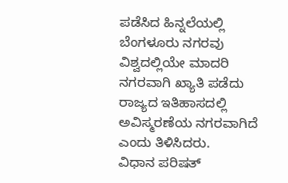ಪಡೆಸಿದ ಹಿನ್ನಲೆಯಲ್ಲಿ ಬೆಂಗಳೂರು ನಗರವು ವಿಶ್ವದಲ್ಲಿಯೇ ಮಾದರಿ ನಗರವಾಗಿ ಖ್ಯಾತಿ ಪಡೆದು ರಾಜ್ಯದ ಇತಿಹಾಸದಲ್ಲಿ ಅವಿಸ್ಮರಣೆಯ ನಗರವಾಗಿದೆ ಎಂದು ತಿಳಿಸಿದರು.
ವಿಧಾನ ಪರಿಷತ್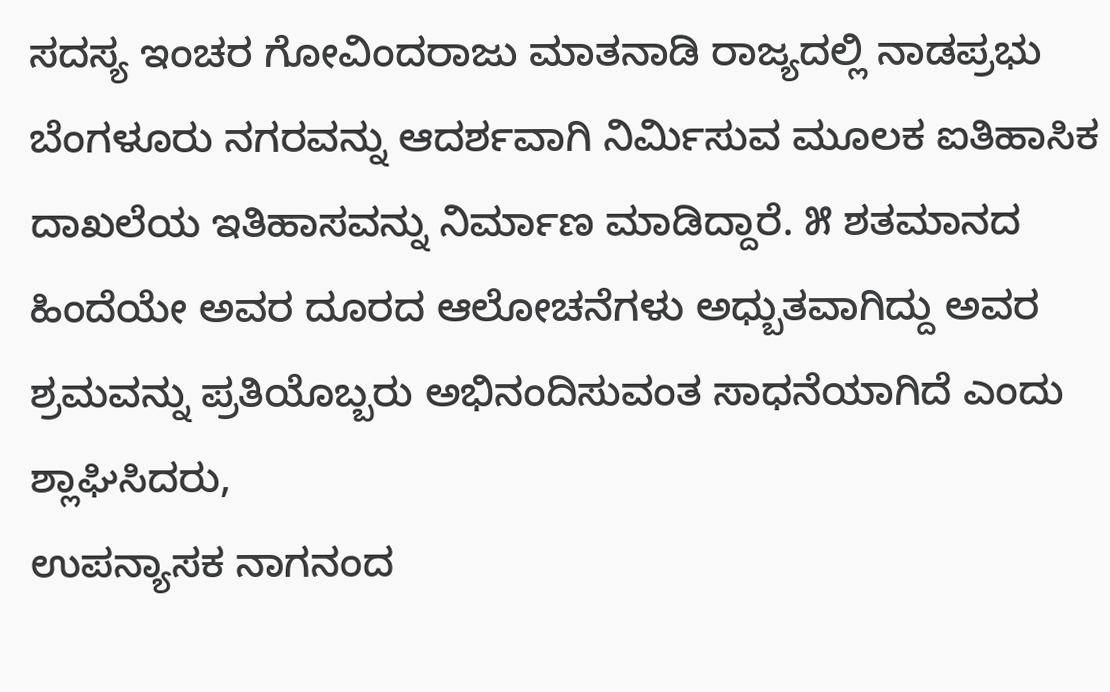ಸದಸ್ಯ ಇಂಚರ ಗೋವಿಂದರಾಜು ಮಾತನಾಡಿ ರಾಜ್ಯದಲ್ಲಿ ನಾಡಪ್ರಭು ಬೆಂಗಳೂರು ನಗರವನ್ನು ಆದರ್ಶವಾಗಿ ನಿರ್ಮಿಸುವ ಮೂಲಕ ಐತಿಹಾಸಿಕ ದಾಖಲೆಯ ಇತಿಹಾಸವನ್ನು ನಿರ್ಮಾಣ ಮಾಡಿದ್ದಾರೆ. ೫ ಶತಮಾನದ ಹಿಂದೆಯೇ ಅವರ ದೂರದ ಆಲೋಚನೆಗಳು ಅಧ್ಬುತವಾಗಿದ್ದು ಅವರ ಶ್ರಮವನ್ನು ಪ್ರತಿಯೊಬ್ಬರು ಅಭಿನಂದಿಸುವಂತ ಸಾಧನೆಯಾಗಿದೆ ಎಂದು ಶ್ಲಾಘಿಸಿದರು,
ಉಪನ್ಯಾಸಕ ನಾಗನಂದ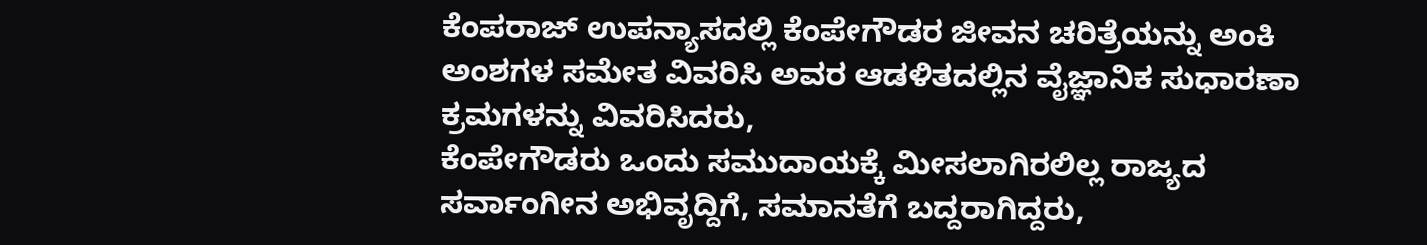ಕೆಂಪರಾಜ್ ಉಪನ್ಯಾಸದಲ್ಲಿ ಕೆಂಪೇಗೌಡರ ಜೀವನ ಚರಿತ್ರೆಯನ್ನು ಅಂಕಿ ಅಂಶಗಳ ಸಮೇತ ವಿವರಿಸಿ ಅವರ ಆಡಳಿತದಲ್ಲಿನ ವೈಜ್ಞಾನಿಕ ಸುಧಾರಣಾ ಕ್ರಮಗಳನ್ನು ವಿವರಿಸಿದರು,
ಕೆಂಪೇಗೌಡರು ಒಂದು ಸಮುದಾಯಕ್ಕೆ ಮೀಸಲಾಗಿರಲಿಲ್ಲ ರಾಜ್ಯದ ಸರ್ವಾಂಗೀನ ಅಭಿವೃದ್ದಿಗೆ, ಸಮಾನತೆಗೆ ಬದ್ದರಾಗಿದ್ದರು,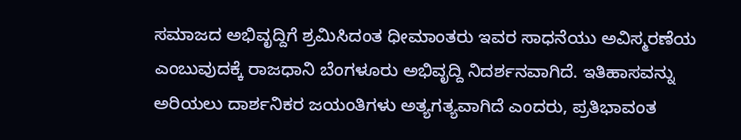ಸಮಾಜದ ಅಭಿವೃದ್ದಿಗೆ ಶ್ರಮಿಸಿದಂತ ಧೀಮಾಂತರು ಇವರ ಸಾಧನೆಯು ಅವಿಸ್ಮರಣೆಯ ಎಂಬುವುದಕ್ಕೆ ರಾಜಧಾನಿ ಬೆಂಗಳೂರು ಅಭಿವೃದ್ದಿ ನಿದರ್ಶನವಾಗಿದೆ. ಇತಿಹಾಸವನ್ನು ಅರಿಯಲು ದಾರ್ಶನಿಕರ ಜಯಂತಿಗಳು ಅತ್ಯಗತ್ಯವಾಗಿದೆ ಎಂದರು, ಪ್ರತಿಭಾವಂತ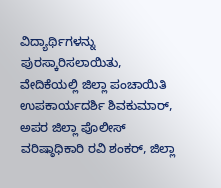ವಿದ್ಯಾರ್ಥಿಗಳನ್ನು ಪುರಸ್ಕಾರಿಸಲಾಯಿತು,
ವೇದಿಕೆಯಲ್ಲಿ ಜಿಲ್ಲಾ ಪಂಚಾಯಿತಿ ಉಪಕಾರ್ಯದರ್ಶಿ ಶಿವಕುಮಾರ್, ಅಪರ ಜಿಲ್ಲಾ ಪೊಲೀಸ್ ವರಿಷ್ಠಾಧಿಕಾರಿ ರವಿ ಶಂಕರ್, ಜಿಲ್ಲಾ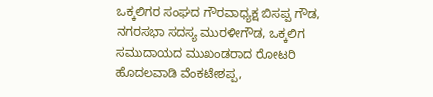ಒಕ್ಕಲಿಗರ ಸಂಘದ ಗೌರವಾಧ್ಯಕ್ಷ ಬಿಸಪ್ಪ ಗೌಡ, ನಗರಸಭಾ ಸದಸ್ಯ ಮುರಳೀಗೌಡ, ಒಕ್ಕಲಿಗ ಸಮುದಾಯದ ಮುಖಂಡರಾದ ರೋಟರಿ ಹೊದಲವಾಡಿ ವೆಂಕಟೇಶಪ್ಪ,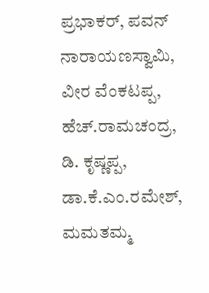ಪ್ರಭಾಕರ್, ಪವನ್ ನಾರಾಯಣಸ್ವಾಮಿ, ವೀರ ವೆಂಕಟಪ್ಪ, ಹೆಚ್.ರಾಮಚಂದ್ರ, ಡಿ. ಕೃಷ್ಣಪ್ಪ, ಡಾ.ಕೆ.ಎಂ.ರಮೇಶ್, ಮಮತಮ್ಮ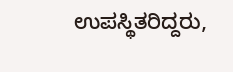ಉಪಸ್ಥಿತರಿದ್ದರು,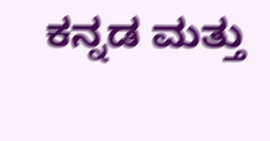ಕನ್ನಡ ಮತ್ತು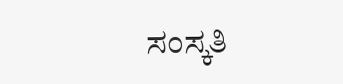ಸಂಸ್ಕತಿ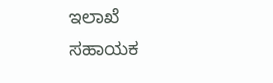ಇಲಾಖೆ ಸಹಾಯಕ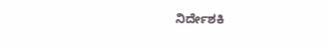ನಿರ್ದೇಶಕಿ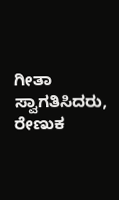ಗೀತಾ ಸ್ವಾಗತಿಸಿದರು, ರೇಣುಕ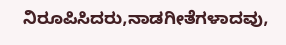ನಿರೂಪಿಸಿದರು,ನಾಡಗೀತೆಗಳಾದವು,